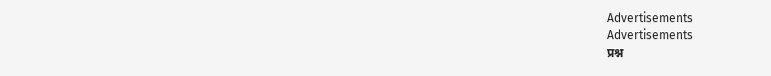Advertisements
Advertisements
प्रश्न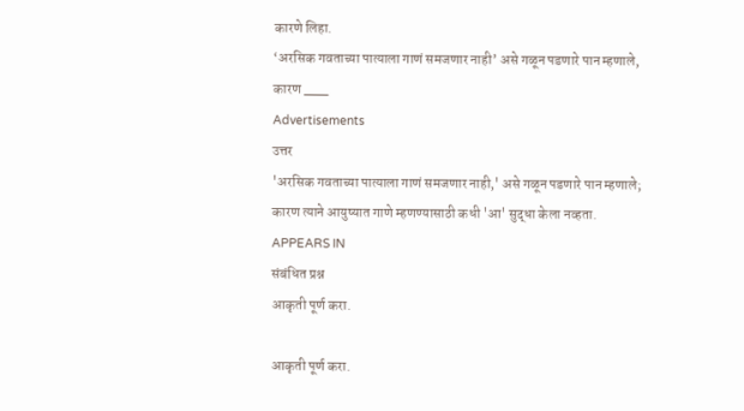कारणे लिहा.
‘अरसिक गवताच्या पात्याला गाणं समजणार नाही’ असे गळून पडणारे पान म्हणाले, कारण ___
Advertisements
उत्तर
'अरसिक गवताच्या पात्याला गाणं समजणार नाही,' असे गळून पडणारे पान म्हणाले; कारण त्याने आयुष्यात गाणे म्हणण्यासाठी कधी 'आ' सुद्धा केला नव्हता.
APPEARS IN
संबंधित प्रश्न
आकृती पूर्ण करा.

आकृती पूर्ण करा.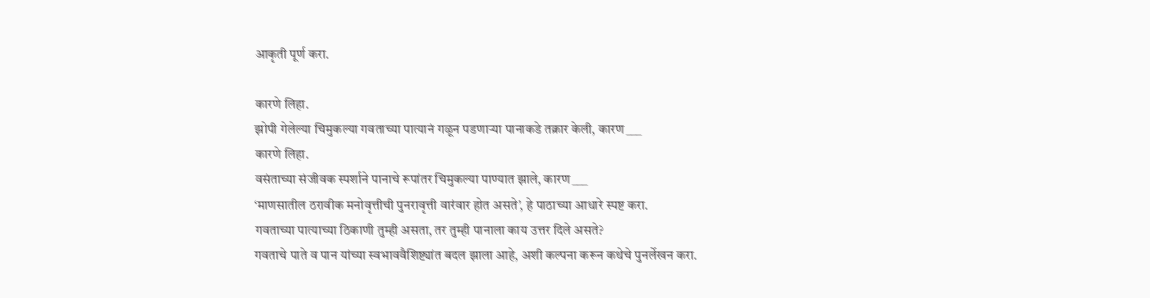आकृती पूर्ण करा.

कारणे लिहा.
झोपी गेलेल्या चिमुकल्या गवताच्या पात्यानं गळून पडणाऱ्या पानाकडे तक्रार केली, कारण ___
कारणे लिहा.
वसंताच्या संजीवक स्पर्शाने पानाचे रूपांतर चिमुकल्या पाण्यात झाले, कारण ___
‘माणसातील ठरावीक मनोवृत्तीची पुनरावृत्ती वारंवार होत असते’, हे पाठाच्या आधारे स्पष्ट करा.
गवताच्या पात्याच्या ठिकाणी तुम्ही असता, तर तुम्ही पानाला काय उत्तर दिले असते?
गवताचे पाते व पान यांच्या स्वभाववैशिष्ट्यांत बदल झाला आहे, अशी कल्पना करून कथेचे पुनर्लेखन करा.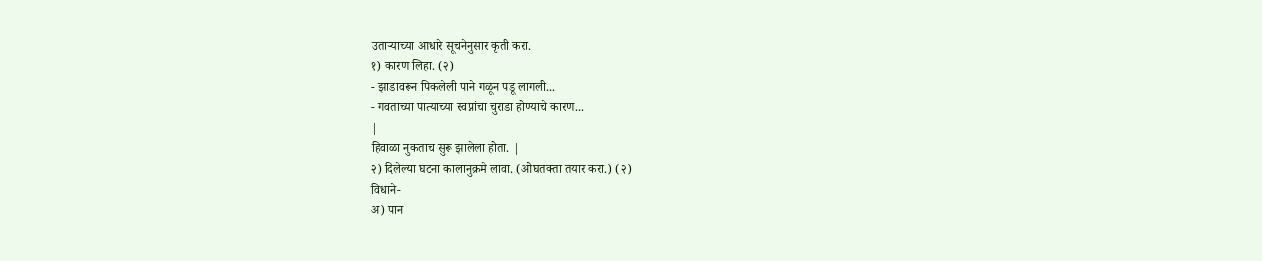उताऱ्याच्या आधारे सूचनेनुसार कृती करा.
१) कारण लिहा. (२)
- झाडावरून पिकलेली पाने गळून पडू लागली...
- गवताच्या पात्याच्या स्वप्नांचा चुराडा होण्याचे कारण...
|
हिवाळा नुकताच सुरू झालेला होता. |
२) दिलेल्या घटना कालानुक्रमे लावा. (ओघतक्ता तयार करा.) (२)
विधाने-
अ) पान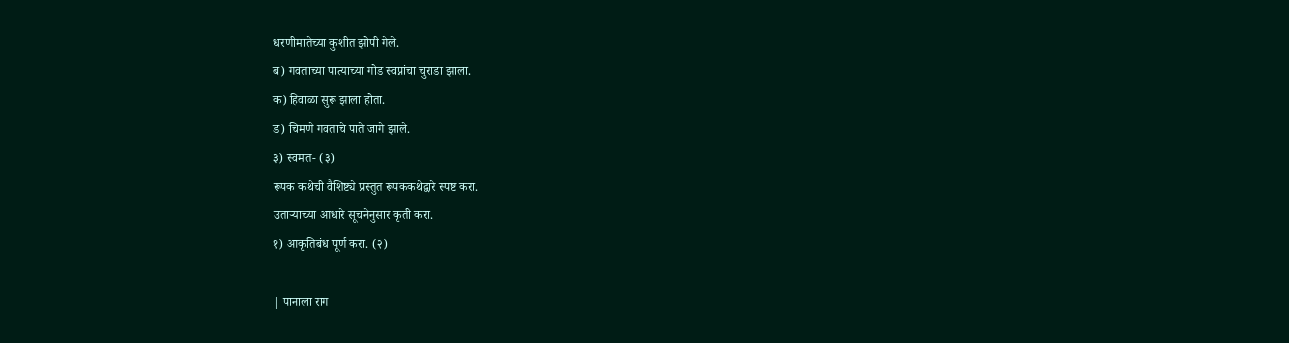धरणीमातेच्या कुशीत झोपी गेले.
ब) गवताच्या पात्याच्या गोड स्वप्नांचा चुराडा झाला.
क) हिवाळा सुरू झाला होता.
ड) चिमणे गवताचे पाते जागे झाले.
३) स्वमत- (३)
रूपक कथेची वैशिष्ट्ये प्रस्तुत रूपककथेद्वारे स्पष्ट करा.
उताऱ्याच्या आधारे सूचनेनुसार कृती करा.
१) आकृतिबंध पूर्ण करा. (२)

| पानाला राग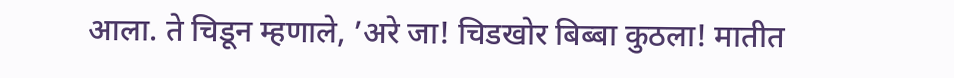आला. ते चिडून म्हणाले, ’अरे जा! चिडखोर बिब्बा कुठला! मातीत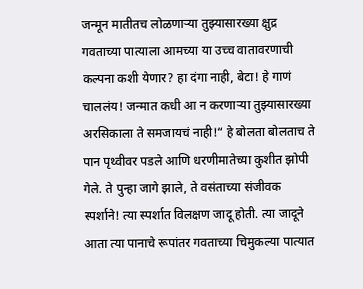जन्मून मातीतच लोळणाऱ्या तुझ्यासारख्या क्षुद्र गवताच्या पात्याला आमच्या या उच्च वातावरणाची कल्पना कशी येणार? हा दंगा नाही, बेटा! हे गाणं चाललंय! जन्मात कधी आ न करणाऱ्या तुझ्यासारख्या अरसिकाला ते समजायचं नाही!“ हे बोलता बोलताच ते पान पृथ्वीवर पडले आणि धरणीमातेच्या कुशीत झोपी गेले. ते पुन्हा जागे झाले, ते वसंताच्या संजीवक स्पर्शाने! त्या स्पर्शात विलक्षण जादू होती. त्या जादूने आता त्या पानाचे रूपांतर गवताच्या चिमुकल्या पात्यात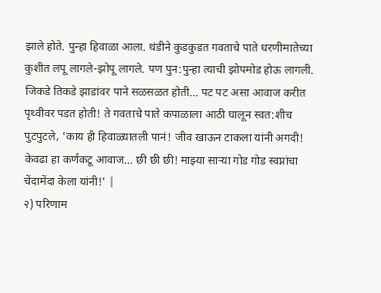झाले होते. पुन्हा हिवाळा आला. थंडीने कुडकुडत गवताचे पाते धरणीमातेच्या कुशीत लपू लागले-झोपू लागले. पण पुन:पुन्हा त्याची झोपमोड होऊ लागली. जिकडे तिकडे झाडांवर पाने सळसळत होती... पट पट असा आवाज करीत पृथ्वीवर पडत होती! ते गवताचे पाते कपाळाला आठी घालून स्वत:शीच पुटपुटले, 'काय ही हिवाळ्यातली पानं! जीव खाऊन टाकला यांनी अगदी! केवढा हा कर्णकटू आवाज... छी छी छी! माझ्या साऱ्या गोड गोड स्वप्नांचा चेंदामेंदा केला यांनी!' |
२) परिणाम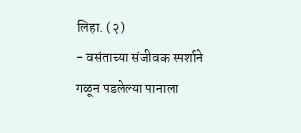लिहा. (२)
- वसंताच्या संजीवक स्पर्शाने गळून पडलेल्या पानाला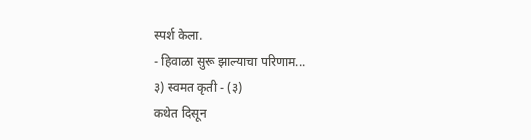स्पर्श केला.
- हिवाळा सुरू झाल्याचा परिणाम...
३) स्वमत कृती - (३)
कथेत दिसून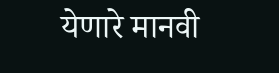येणारे मानवी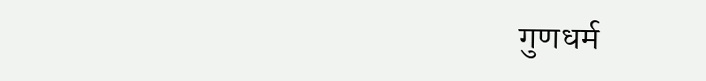गुणधर्म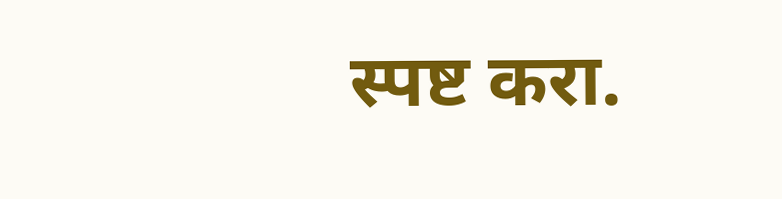स्पष्ट करा.